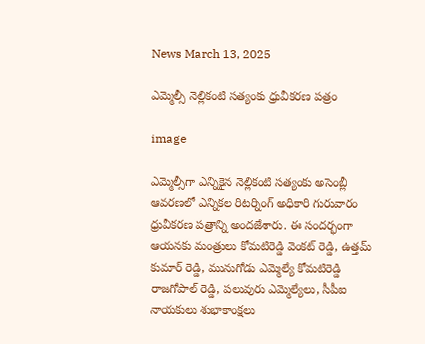News March 13, 2025

ఎమ్మెల్సీ నెల్లికంటి సత్యంకు ధ్రువీకరణ పత్రం

image

ఎమ్మెల్సీగా ఎన్నికైన నెల్లికంటి సత్యంకు అసెంబ్లీ ఆవరణలో ఎన్నికల రిటర్నింగ్ అధికారి గురువారం ధ్రువీకరణ పత్రాన్ని అందజేశారు. ఈ సందర్భంగా ఆయనకు మంత్రులు కోమటిరెడ్డి వెంకట్ రెడ్డి, ఉత్తమ్ కుమార్ రెడ్డి, మునుగోడు ఎమ్మెల్యే కోమటిరెడ్డి రాజగోపాల్ రెడ్డి, పలువురు ఎమ్మెల్యేలు, సీపీఐ నాయకులు శుభాకాంక్షలు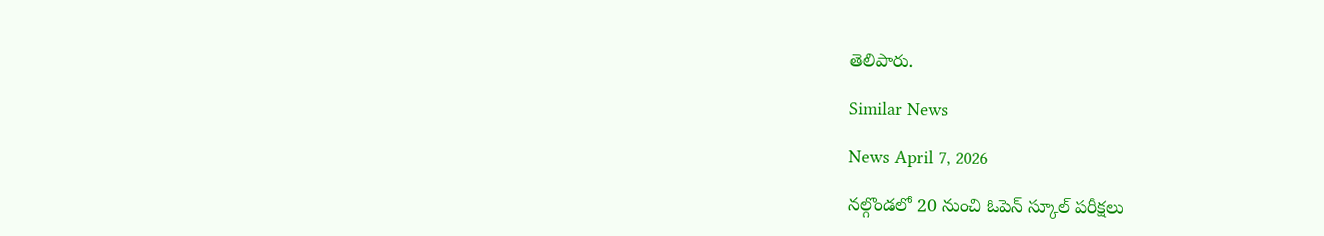తెలిపారు.

Similar News

News April 7, 2026

నల్గొండలో 20 నుంచి ఓపెన్ స్కూల్ పరీక్షలు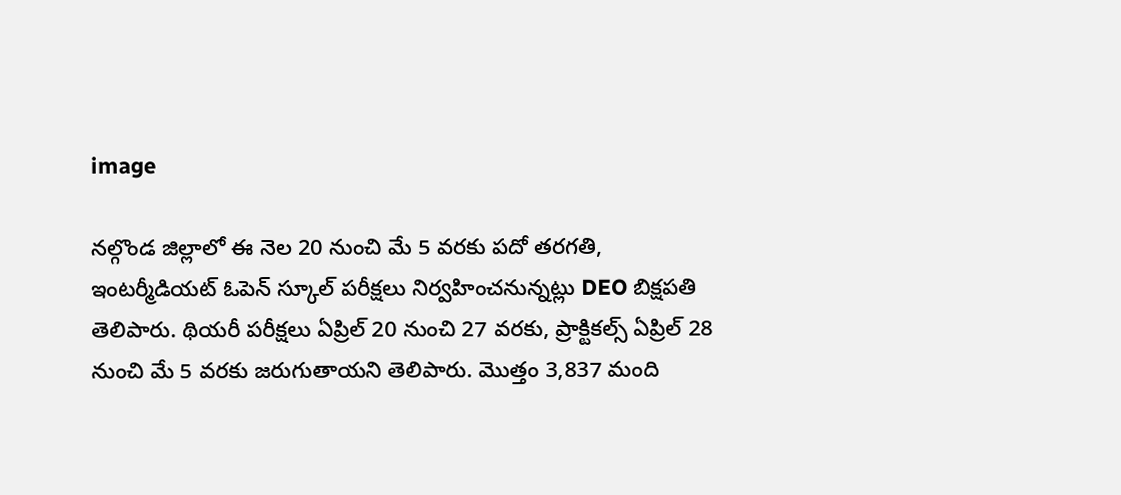image

నల్గొండ జిల్లాలో ఈ నెల 20 నుంచి మే 5 వరకు పదో తరగతి, ఇంటర్మీడియట్ ఓపెన్ స్కూల్ పరీక్షలు నిర్వహించనున్నట్లు DEO బిక్షపతి తెలిపారు. థియరీ పరీక్షలు ఏప్రిల్ 20 నుంచి 27 వరకు, ప్రాక్టికల్స్ ఏప్రిల్ 28 నుంచి మే 5 వరకు జరుగుతాయని తెలిపారు. మొత్తం 3,837 మంది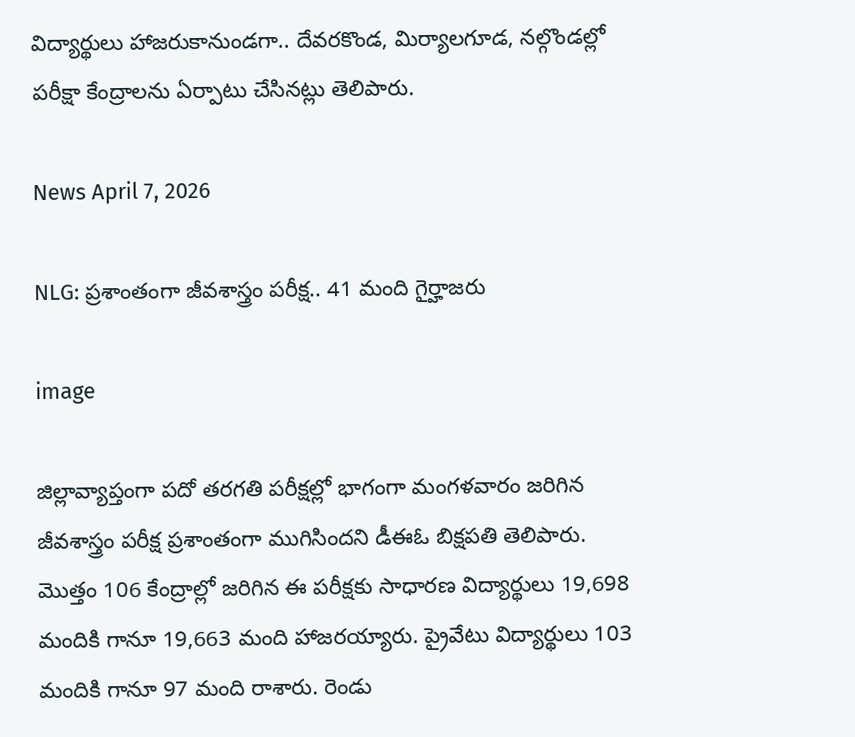విద్యార్థులు హాజరుకానుండగా.. దేవరకొండ, మిర్యాలగూడ, నల్గొండల్లో పరీక్షా కేంద్రాలను ఏర్పాటు చేసినట్లు తెలిపారు.

News April 7, 2026

NLG: ప్రశాంతంగా జీవశాస్త్రం పరీక్ష.. 41 మంది గైర్హాజరు

image

జిల్లావ్యాప్తంగా పదో తరగతి పరీక్షల్లో భాగంగా మంగళవారం జరిగిన జీవశాస్త్రం పరీక్ష ప్రశాంతంగా ముగిసిందని డీఈఓ బిక్షపతి తెలిపారు. మొత్తం 106 కేంద్రాల్లో జరిగిన ఈ పరీక్షకు సాధారణ విద్యార్థులు 19,698 మందికి గానూ 19,663 మంది హాజరయ్యారు. ప్రైవేటు విద్యార్థులు 103 మందికి గానూ 97 మంది రాశారు. రెండు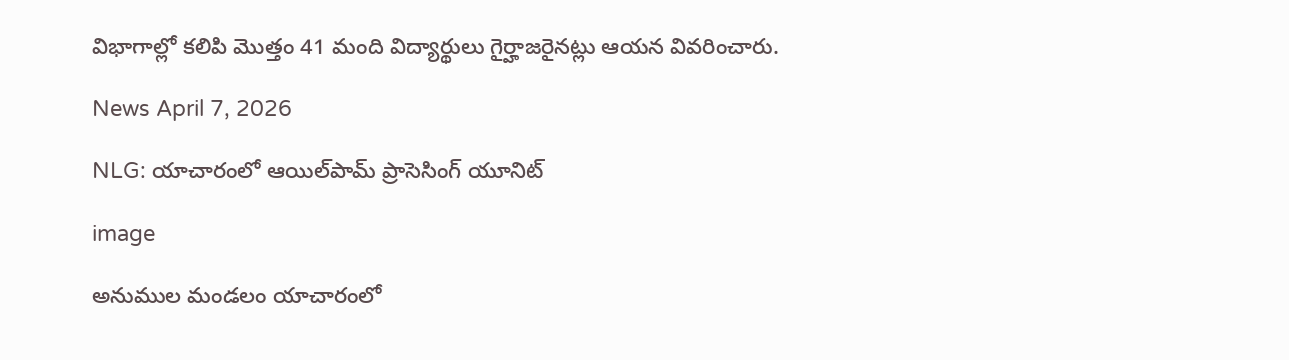విభాగాల్లో కలిపి మొత్తం 41 మంది విద్యార్థులు గైర్హాజరైనట్లు ఆయన వివరించారు.

News April 7, 2026

NLG: యాచారంలో ఆయిల్‌పామ్ ప్రాసెసింగ్ యూనిట్

image

అనుముల మండలం యాచారంలో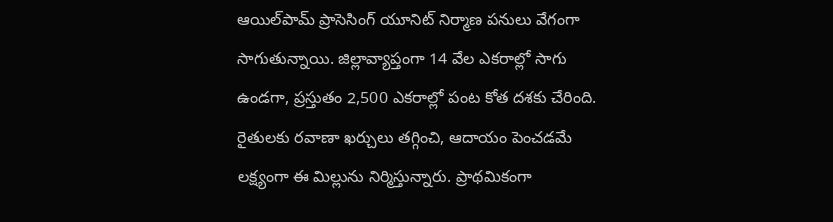ఆయిల్‌పామ్ ప్రాసెసింగ్ యూనిట్ నిర్మాణ పనులు వేగంగా సాగుతున్నాయి. జిల్లావ్యాప్తంగా 14 వేల ఎకరాల్లో సాగు ఉండగా, ప్రస్తుతం 2,500 ఎకరాల్లో పంట కోత దశకు చేరింది. రైతులకు రవాణా ఖర్చులు తగ్గించి, ఆదాయం పెంచడమే లక్ష్యంగా ఈ మిల్లును నిర్మిస్తున్నారు. ప్రాథమికంగా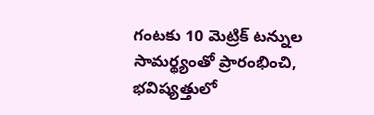గంటకు 10 మెట్రిక్ టన్నుల సామర్థ్యంతో ప్రారంభించి, భవిష్యత్తులో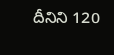దీనిని 120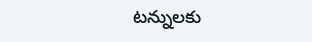టన్నులకు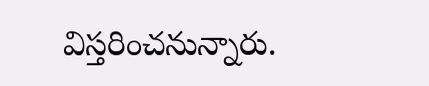విస్తరించనున్నారు.